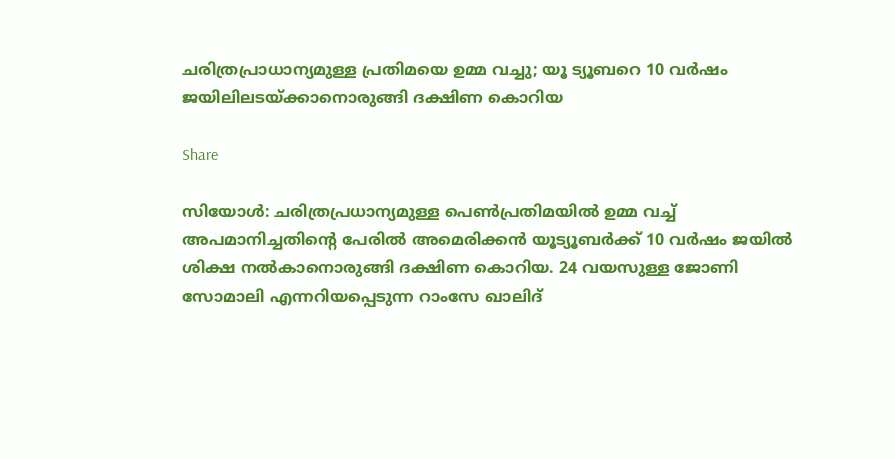ചരിത്രപ്രാധാന്യമുള്ള പ്രതിമയെ ഉമ്മ വച്ചു; യൂ ട്യൂബറെ 10 വർഷം ജയിലിലടയ്ക്കാനൊരുങ്ങി ദക്ഷിണ കൊറിയ

Share

സിയോൾ: ചരിത്രപ്രധാന്യമുള്ള പെൺപ്രതിമയിൽ ഉമ്മ വച്ച് അപമാനിച്ചതിന്‍റെ പേരിൽ അമെരിക്കൻ യൂട്യൂബർക്ക് 10 വർഷം ജയിൽ ശിക്ഷ നൽകാനൊരുങ്ങി ദക്ഷിണ കൊറിയ. 24 വയസുള്ള ജോണി സോമാലി എന്നറിയപ്പെടുന്ന റാംസേ ഖാലിദ്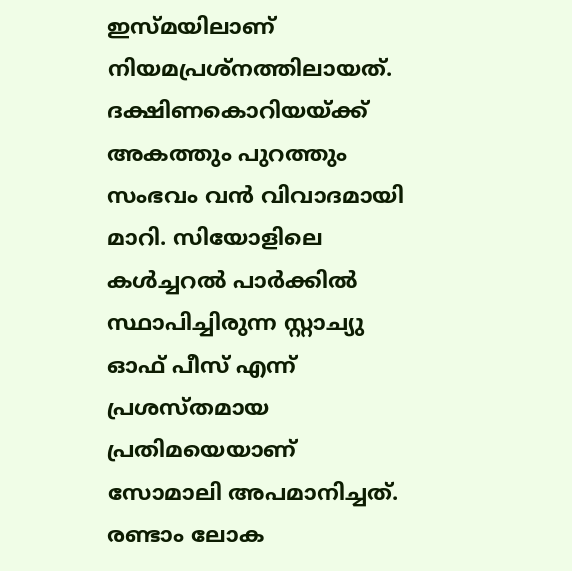ഇസ്മയിലാണ് നിയമപ്രശ്നത്തിലായത്. ദക്ഷിണകൊറിയയ്ക്ക് അകത്തും പുറത്തും സംഭവം വൻ വിവാദമായി മാറി. സിയോളിലെ കൾച്ചറൽ പാർക്കിൽ സ്ഥാപിച്ചിരുന്ന സ്റ്റാച്യു ഓഫ് പീസ് എന്ന് പ്രശസ്തമായ പ്രതിമയെയാണ് സോമാലി അപമാനിച്ചത്. രണ്ടാം ലോക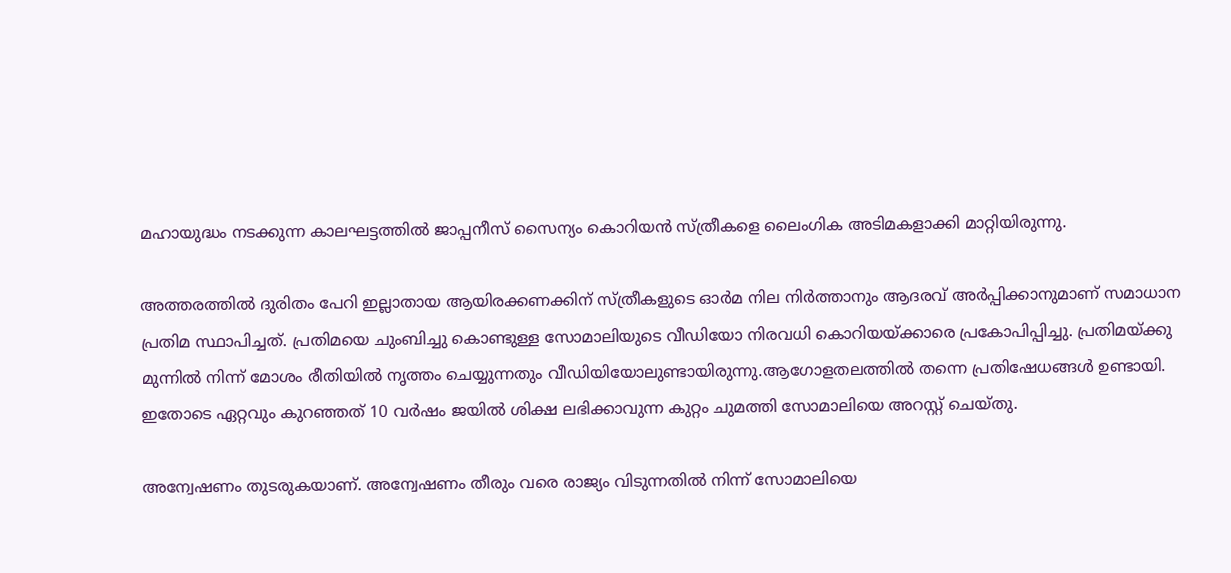മഹായുദ്ധം നടക്കുന്ന കാലഘട്ടത്തിൽ ജാപ്പനീസ് സൈന്യം കൊറിയൻ സ്ത്രീകളെ ലൈംഗിക അടിമകളാക്കി മാറ്റിയിരുന്നു.

അത്തരത്തിൽ ദുരിതം പേറി ഇല്ലാതായ ആയിരക്കണക്കിന് സ്ത്രീകളുടെ ഓർമ നില നിർത്താനും ആദരവ് അർപ്പിക്കാനുമാണ് സമാധാന പ്രതിമ സ്ഥാപിച്ചത്. പ്രതിമയെ ചുംബിച്ചു കൊണ്ടുള്ള സോമാലിയുടെ വീഡിയോ നിരവധി കൊറിയയ്ക്കാരെ പ്രകോപിപ്പിച്ചു. പ്രതിമയ്ക്കു മുന്നിൽ നിന്ന് മോശം രീതിയിൽ നൃത്തം ചെയ്യുന്നതും വീഡിയിയോലുണ്ടായിരുന്നു.ആഗോളതലത്തിൽ തന്നെ പ്രതിഷേധങ്ങൾ ഉണ്ടായി. ഇതോടെ ഏറ്റവും കുറഞ്ഞത് 10 വർഷം ജയിൽ ശിക്ഷ ലഭിക്കാവുന്ന കുറ്റം ചുമത്തി സോമാലിയെ അറസ്റ്റ് ചെയ്തു.

അന്വേഷണം തുടരുകയാണ്. അന്വേഷണം തീരും വരെ രാജ്യം വിടുന്നതിൽ നിന്ന് സോമാലിയെ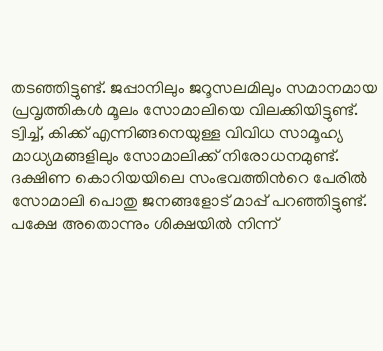തടഞ്ഞിട്ടുണ്ട്. ജപ്പാനിലും ജറൂസലമിലും സമാനമായ പ്രവൃത്തികൾ മൂലം സോമാലിയെ വിലക്കിയിട്ടുണ്ട്. ട്വിച്ച്, കിക്ക് എന്നിങ്ങനെയുള്ള വിവിധ സാമൂഹ്യ മാധ്യമങ്ങളിലും സോമാലിക്ക് നിരോധനമുണ്ട്. ദക്ഷിണ കൊറിയയിലെ സംഭവത്തിന്‍റെ പേരിൽ സോമാലി പൊതു ജനങ്ങളോട് മാപ്പ് പറഞ്ഞിട്ടുണ്ട്. പക്ഷേ അതൊന്നും ശിക്ഷയിൽ നിന്ന്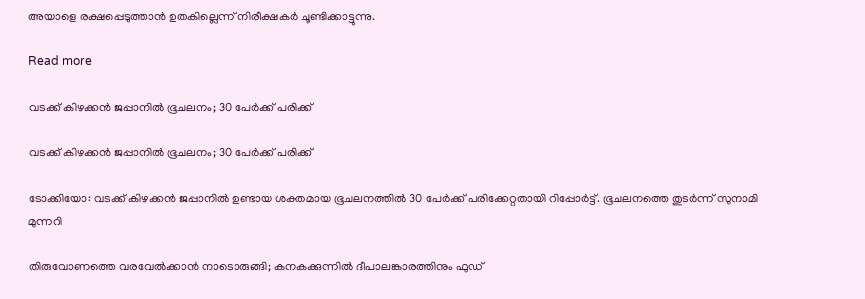അയാളെ രക്ഷപ്പെടുത്താൻ ഉതകില്ലെന്ന് നിരീക്ഷകർ ചൂണ്ടിക്കാട്ടുന്നു.

Read more

വടക്ക് കിഴക്കൻ ജപ്പാനിൽ ഭൂചലനം; 30 പേർക്ക് പരിക്ക്

വടക്ക് കിഴക്കൻ ജപ്പാനിൽ ഭൂചലനം; 30 പേർക്ക് പരിക്ക്

ടോക്കിയോ: വടക്ക് കിഴക്കൻ ജപ്പാനിൽ ഉണ്ടായ ശക്തമായ ഭൂചലനത്തിൽ 30 പേർക്ക് പരിക്കേറ്റതായി റിപ്പോർട്ട്. ഭൂചലനത്തെ തുടർന്ന് സുനാമി മുന്നറി

തിരുവോണത്തെ വരവേൽക്കാൻ നാടൊരുങ്ങി; കനകക്കുന്നിൽ ദീപാലങ്കാരത്തിനും ഫുഡ്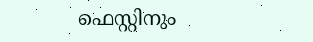ഫെസ്റ്റിനും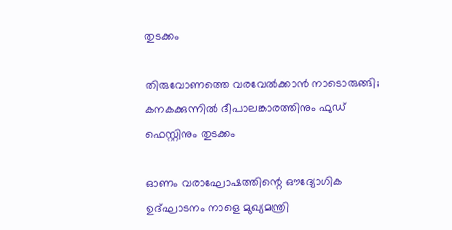തുടക്കം

തിരുവോണത്തെ വരവേൽക്കാൻ നാടൊരുങ്ങി; കനകക്കുന്നിൽ ദീപാലങ്കാരത്തിനും ഫുഡ് ഫെസ്റ്റിനും തുടക്കം

ഓണം വരാഘോഷത്തിന്റെ ഔദ്യോഗിക ഉദ്ഘാടനം നാളെ മുഖ്യമന്ത്രി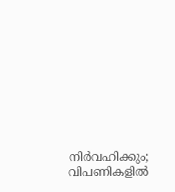നിർവഹിക്കും; വിപണികളിൽ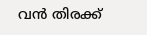വൻ തിരക്ക്